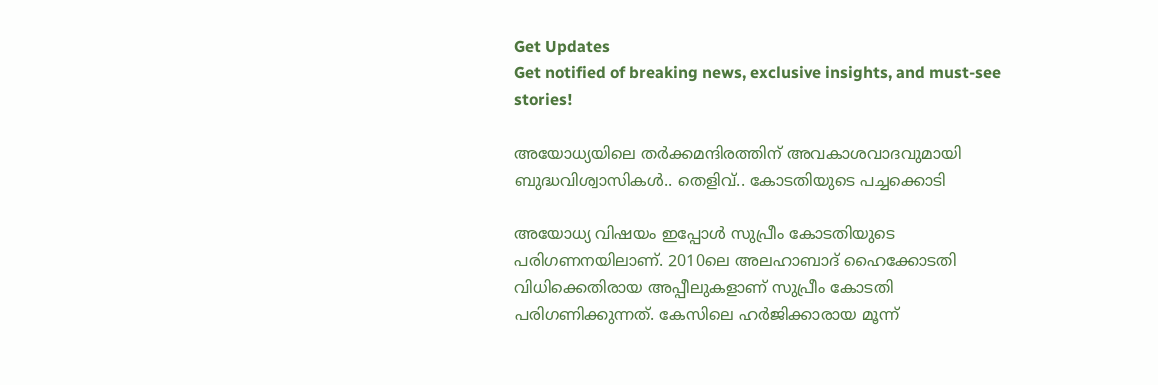Get Updates
Get notified of breaking news, exclusive insights, and must-see stories!

അയോധ്യയിലെ തർക്കമന്ദിരത്തിന് അവകാശവാദവുമായി ബുദ്ധവിശ്വാസികള്‍.. തെളിവ്.. കോടതിയുടെ പച്ചക്കൊടി

അയോധ്യ വിഷയം ഇപ്പോള്‍ സുപ്രീം കോടതിയുടെ പരിഗണനയിലാണ്. 2010ലെ അലഹാബാദ് ഹൈക്കോടതി വിധിക്കെതിരായ അപ്പീലുകളാണ് സുപ്രീം കോടതി പരിഗണിക്കുന്നത്. കേസിലെ ഹര്‍ജിക്കാരായ മൂന്ന്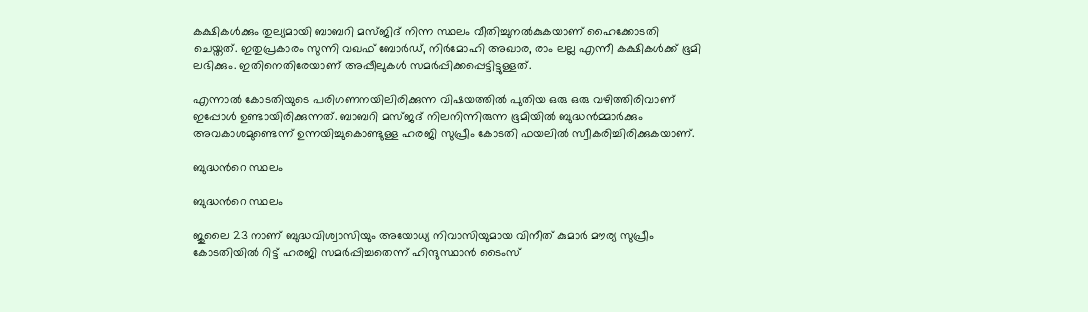കക്ഷികള്‍ക്കും തുല്യമായി ബാബറി മസ്ജിദ് നിന്ന സ്ഥലം വീതിച്ചുനല്‍കുകയാണ് ഹൈക്കോടതി ചെയ്തത്. ഇതുപ്രകാരം സുന്നി വഖഫ് ബോര്‍ഡ്, നിര്‍മോഹി അഖാര, രാം ലല്ല എന്നീ കക്ഷികള്‍ക്ക് ഭൂമി ലഭിക്കും. ഇതിനെതിരേയാണ് അപ്പീലുകള്‍ സമര്‍പ്പിക്കപ്പെട്ടിട്ടുള്ളത്.

എന്നാല്‍ കോടതിയുടെ പരിഗണനയിലിരിക്കുന്ന വിഷയത്തില്‍ പുതിയ ഒരു ഒരു വഴിത്തിരിവാണ് ഇപ്പോള്‍ ഉണ്ടായിരിക്കുന്നത്. ബാബറി മസ്ജദ് നിലനിന്നിരുന്ന ഭൂമിയില്‍ ബുദ്ധന്‍മ്മാര്‍ക്കും അവകാശമുണ്ടെന്ന് ഉന്നയിച്ചുകൊണ്ടുള്ള ഹരജി സുപ്രീം കോടതി ഫയലില്‍ സ്വീകരിച്ചിരിക്കുകയാണ്.

ബുദ്ധന്‍റെ സ്ഥലം

ബുദ്ധന്‍റെ സ്ഥലം

ജുലൈ 23 നാണ് ബുദ്ധവിശ്വാസിയും അയോധ്യ നിവാസിയുമായ വിനീത് കുമാര്‍ മൗര്യ സുപ്രീം കോടതിയില്‍ റിട്ട് ഹരജി സമര്‍പ്പിച്ചതെന്ന് ഹിന്ദുസ്ഥാന്‍ ടൈംസ്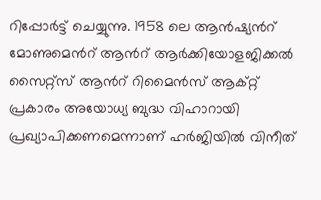റിപ്പോര്‍ട്ട് ചെയ്യുന്നു. 1958 ലെ ആന്‍ഷ്യന്‍റ് മോണുമെന്‍റ് ആന്‍റ് ആര്‍ക്കിയോളജിക്കല്‍ സൈറ്റ്സ് ആന്‍റ് റിമൈന്‍സ് ആക്റ്റ് പ്രകാരം അയോധ്യ ബുദ്ധ വിഹാറായി പ്രഖ്യാപിക്കണമെന്നാണ് ഹര്‍ജിയില്‍ വിനീത്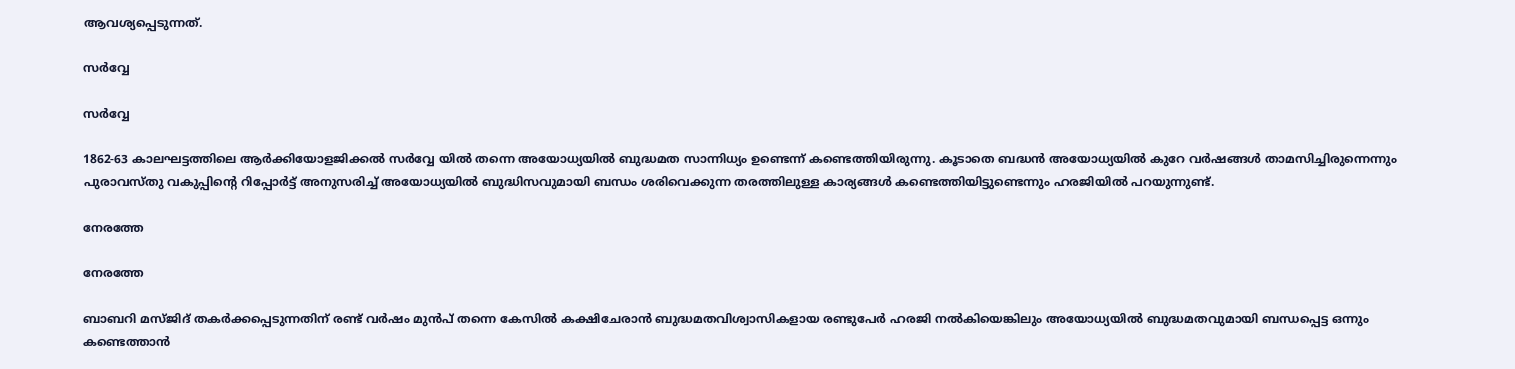ആവശ്യപ്പെടുന്നത്.

സര്‍വ്വേ

സര്‍വ്വേ

1862-63 കാലഘട്ടത്തിലെ ആര്‍ക്കിയോളജിക്കല്‍ സര്‍വ്വേ യില്‍ തന്നെ അയോധ്യയില്‍ ബുദ്ധമത സാന്നിധ്യം ഉണ്ടെന്ന് കണ്ടെത്തിയിരുന്നു. കൂടാതെ ബദ്ധന്‍ അയോധ്യയില്‍ കുറേ വര്‍ഷങ്ങള്‍ താമസിച്ചിരുന്നെന്നും പുരാവസ്തു വകുപ്പിന്‍റെ റിപ്പോര്‍ട്ട് അനുസരിച്ച് അയോധ്യയില്‍ ബുദ്ധിസവുമായി ബന്ധം ശരിവെക്കുന്ന തരത്തിലുള്ള കാര്യങ്ങള്‍ കണ്ടെത്തിയിട്ടുണ്ടെന്നും ഹരജിയില്‍ പറയുന്നുണ്ട്.

നേരത്തേ

നേരത്തേ

ബാബറി മസ്ജിദ് തകര്‍ക്കപ്പെടുന്നതിന് രണ്ട് വര്‍ഷം മുന്‍പ് തന്നെ കേസില്‍ കക്ഷിചേരാന്‍ ബുദ്ധമതവിശ്വാസികളായ രണ്ടുപേര്‍ ഹരജി നല്‍കിയെങ്കിലും അയോധ്യയില്‍ ബുദ്ധമതവുമായി ബന്ധപ്പെട്ട ഒന്നും കണ്ടെത്താന്‍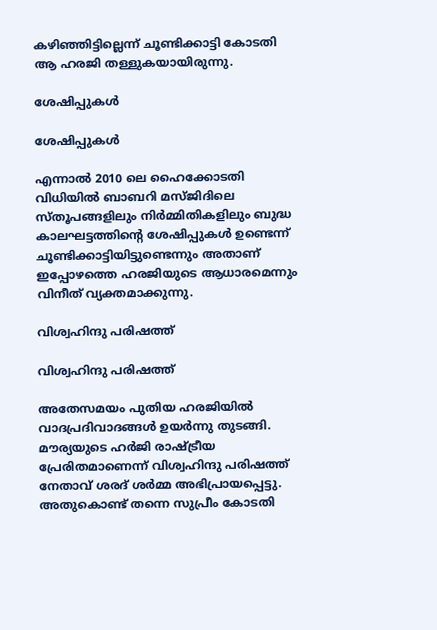കഴിഞ്ഞിട്ടില്ലെന്ന് ചൂണ്ടിക്കാട്ടി കോടതി ആ ഹരജി തള്ളുകയായിരുന്നു.

ശേഷിപ്പുകള്‍

ശേഷിപ്പുകള്‍

എന്നാല്‍ 2010 ലെ ഹൈക്കോടതി വിധിയില്‍ ബാബറി മസ്ജിദിലെ സ്തൂപങ്ങളിലും നിര്‍മ്മിതികളിലും ബുദ്ധ കാലഘട്ടത്തിന്‍റെ ശേഷിപ്പുകള്‍ ഉണ്ടെന്ന് ചൂണ്ടിക്കാട്ടിയിട്ടുണ്ടെന്നും അതാണ് ഇപ്പോഴത്തെ ഹരജിയുടെ ആധാരമെന്നും വിനീത് വ്യക്തമാക്കുന്നു.

വിശ്വഹിന്ദു പരിഷത്ത്

വിശ്വഹിന്ദു പരിഷത്ത്

അതേസമയം പുതിയ ഹരജിയില്‍ വാദപ്രദിവാദങ്ങള്‍ ഉയര്‍ന്നു തുടങ്ങി. മൗര്യയുടെ ഹര്‍ജി രാഷ്ട്രീയ പ്രേരിതമാണെന്ന് വിശ്വഹിന്ദു പരിഷത്ത് നേതാവ് ശരദ് ശര്‍മ്മ അഭിപ്രായപ്പെട്ടു. അതുകൊണ്ട് തന്നെ സുപ്രീം കോടതി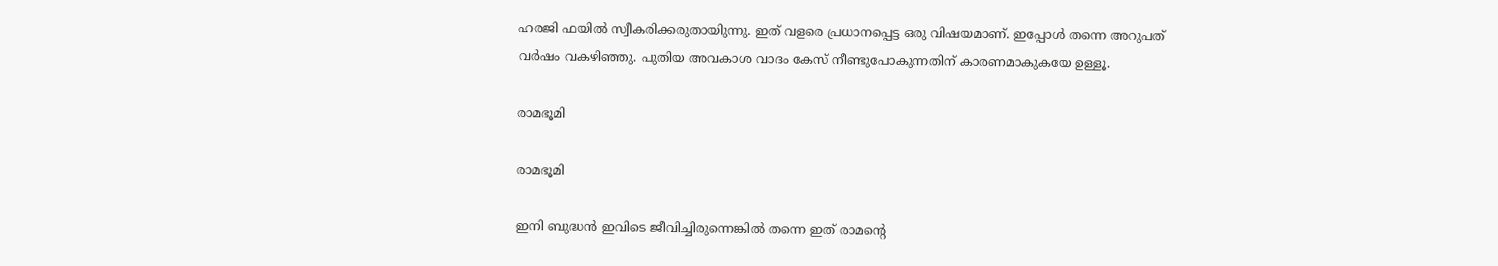ഹരജി ഫയില്‍ സ്വീകരിക്കരുതായിുന്നു. ഇത് വളരെ പ്രധാനപ്പെട്ട ഒരു വിഷയമാണ്. ഇപ്പോള്‍ തന്നെ അറുപത് വര്‍ഷം വകഴിഞ്ഞു. പുതിയ അവകാശ വാദം കേസ് നീണ്ടുപോകുന്നതിന് കാരണമാകുകയേ ഉള്ളൂ.

രാമഭൂമി

രാമഭൂമി

ഇനി ബുദ്ധന്‍ ഇവിടെ ജീവിച്ചിരുന്നെങ്കില്‍ തന്നെ ഇത് രാമന്‍റെ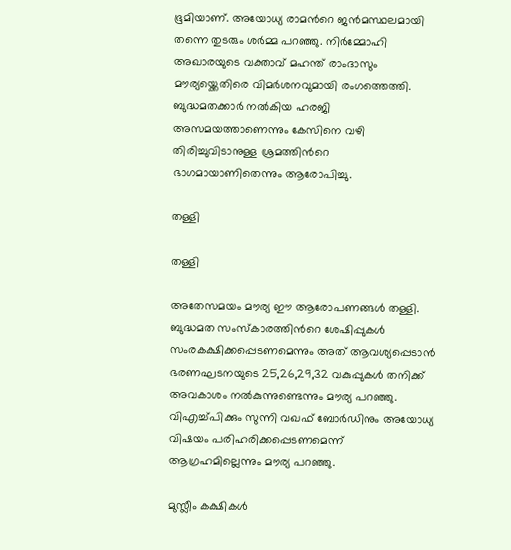ഭൂമിയാണ്. അയോധ്യ രാമന്‍റെ ജന്‍മസ്ഥലമായി തന്നെ തുടരും ശര്‍മ്മ പറഞ്ഞു. നിര്‍മ്മോഹി അഖാരയുടെ വക്താവ് മഹന്ത് രാംദാസും മൗര്യയ്ക്കെതിരെ വിമര്‍ശനവുമായി രംഗത്തെത്തി. ബുദ്ധമതക്കാര്‍ നല്‍കിയ ഹരജി അസമയത്താണെന്നും കേസിനെ വഴി തിരിച്ചുവിടാനുള്ള ശ്രമത്തിന്‍റെ ഭാഗമായാണിതെന്നും ആരോപിച്ചു.

തള്ളി

തള്ളി

അതേസമയം മൗര്യ ഈ ആരോപണങ്ങള്‍ തള്ളി. ബുദ്ധമത സംസ്കാരത്തിന്‍റെ ശേഷിപ്പുകള്‍ സംരകക്ഷിക്കപ്പെടണമെന്നും അത് ആവശ്യപ്പെടാന്‍ ഭരണഘടനയുടെ 25,26,29,32 വകുപ്പുകള്‍ തനിക്ക് അവകാശം നല്‍കുന്നുണ്ടെന്നും മൗര്യ പറഞ്ഞു. വിഎച്ച്പിക്കും സുന്നി വഖഫ് ബോര്‍ഡിനും അയോധ്യ വിഷയം പരിഹരിക്കപ്പെടണമെന്ന് ആഗ്രഹമില്ലെന്നും മൗര്യ പറഞ്ഞു.

മുസ്ലീം കക്ഷികള്‍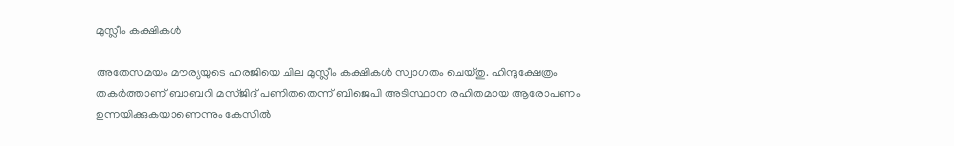മുസ്ലീം കക്ഷികള്‍

അതേസമയം മൗര്യയുടെ ഹരജിയെ ചില മുസ്ലീം കക്ഷികള്‍ സ്വാഗതം ചെയ്തു. ഹിന്ദുക്ഷേത്രം തകര്‍ത്താണ് ബാബറി മസ്ജിദ് പണിതതെന്ന് ബിജെപി അടിസ്ഥാന രഹിതമായ ആരോപണം ഉന്നയിക്കുകയാണെന്നും കേസില്‍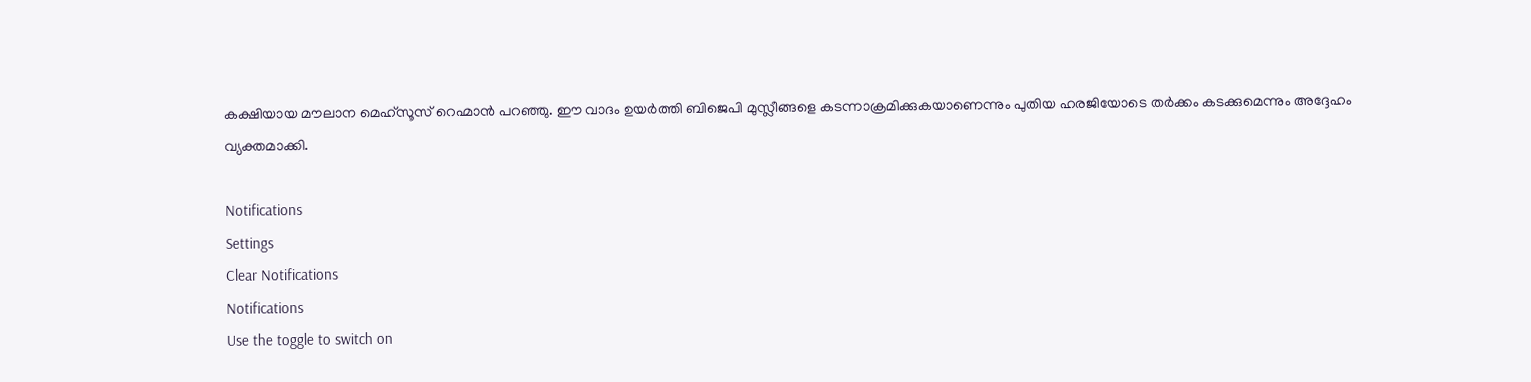കക്ഷിയായ മൗലാന മെഹ്സൂസ് റെഹ്മാന്‍ പറഞ്ഞു. ഈ വാദം ഉയര്‍ത്തി ബിജെപി മുസ്ലീങ്ങളെ കടന്നാക്രമിക്കുകയാണെന്നും പുതിയ ഹരജിയോടെ തര്‍ക്കം കടക്കുമെന്നും അദ്ദേഹം വ്യക്തമാക്കി.

Notifications
Settings
Clear Notifications
Notifications
Use the toggle to switch on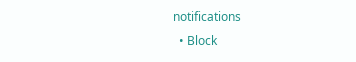notifications
  • Block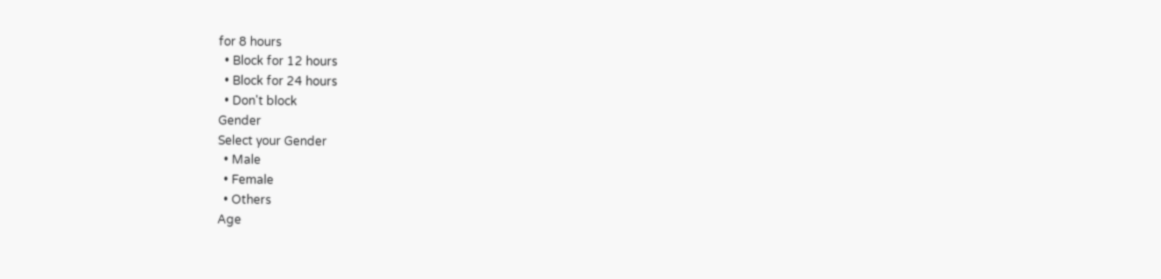for 8 hours
  • Block for 12 hours
  • Block for 24 hours
  • Don't block
Gender
Select your Gender
  • Male
  • Female
  • Others
Age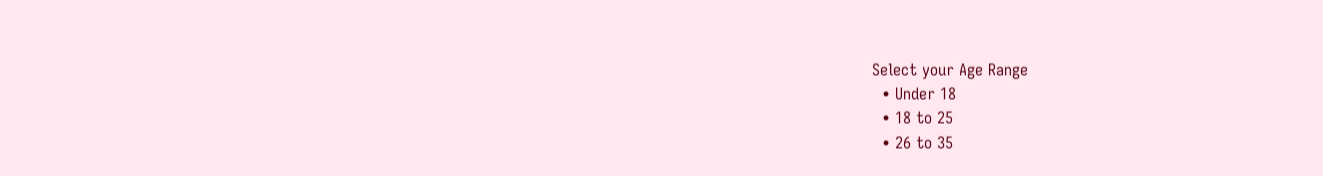Select your Age Range
  • Under 18
  • 18 to 25
  • 26 to 35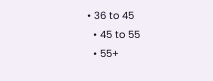• 36 to 45
  • 45 to 55
  • 55+